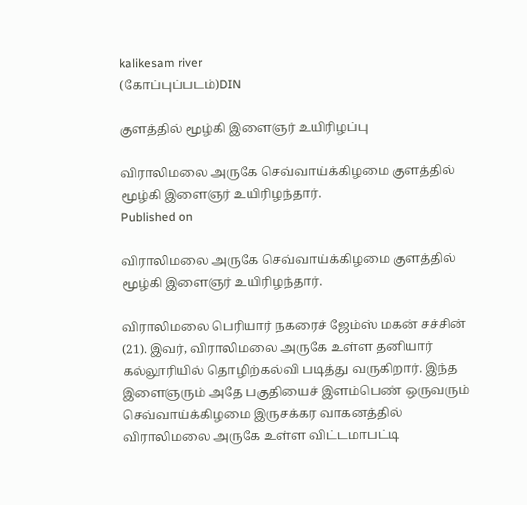kalikesam river
(கோப்புப்படம்)DIN

குளத்தில் மூழ்கி இளைஞர் உயிரிழப்பு

விராலிமலை அருகே செவ்வாய்க்கிழமை குளத்தில் மூழ்கி இளைஞர் உயிரிழந்தார்.
Published on

விராலிமலை அருகே செவ்வாய்க்கிழமை குளத்தில் மூழ்கி இளைஞர் உயிரிழந்தார்.

விராலிமலை பெரியார் நகரைச் ஜேம்ஸ் மகன் சச்சின் (21). இவர், விராலிமலை அருகே உள்ள தனியார் கல்லூரியில் தொழிற்கல்வி படித்து வருகிறார். இந்த இளைஞரும் அதே பகுதியைச் இளம்பெண் ஒருவரும் செவ்வாய்க்கிழமை இருசக்கர வாகனத்தில் விராலிமலை அருகே உள்ள விட்டமாபட்டி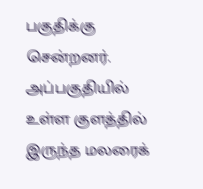பகுதிக்கு சென்றனர். அப்பகுதியில் உள்ள குளத்தில் இருந்த மலரைக்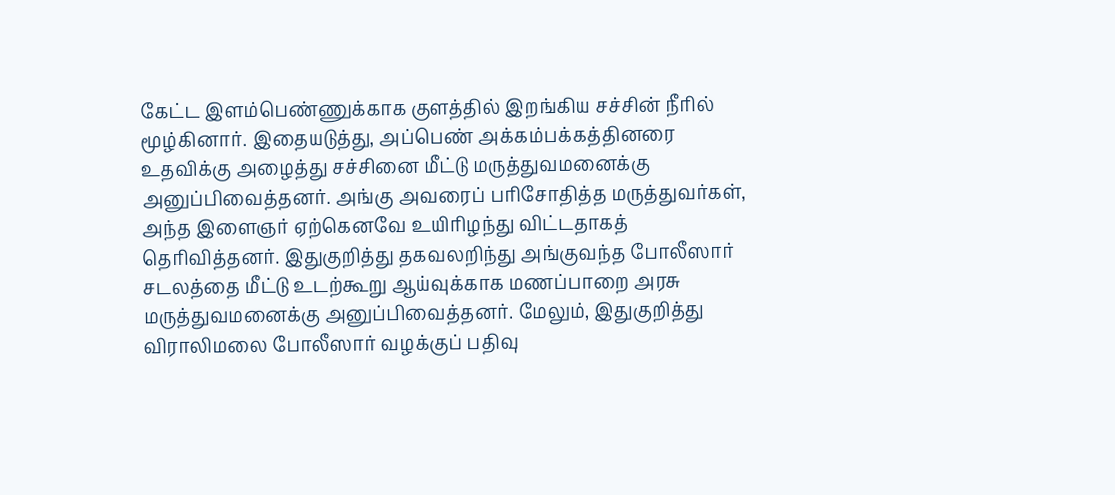கேட்ட இளம்பெண்ணுக்காக குளத்தில் இறங்கிய சச்சின் நீரில் மூழ்கினார். இதையடுத்து, அப்பெண் அக்கம்பக்கத்தினரை உதவிக்கு அழைத்து சச்சினை மீட்டு மருத்துவமனைக்கு அனுப்பிவைத்தனர். அங்கு அவரைப் பரிசோதித்த மருத்துவர்கள், அந்த இளைஞர் ஏற்கெனவே உயிரிழந்து விட்டதாகத் தெரிவித்தனர். இதுகுறித்து தகவலறிந்து அங்குவந்த போலீஸார் சடலத்தை மீட்டு உடற்கூறு ஆய்வுக்காக மணப்பாறை அரசு மருத்துவமனைக்கு அனுப்பிவைத்தனர். மேலும், இதுகுறித்து விராலிமலை போலீஸார் வழக்குப் பதிவு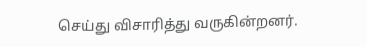செய்து விசாரித்து வருகின்றனர்.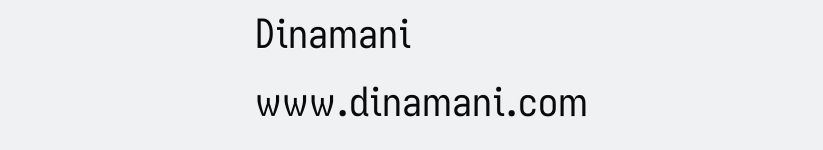Dinamani
www.dinamani.com